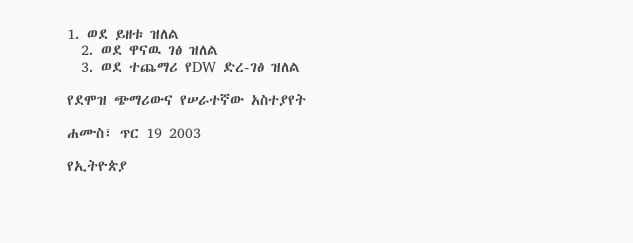1. ወደ ይዘቱ ዝለል
  2. ወደ ዋናዉ ገፅ ዝለል
  3. ወደ ተጨማሪ የDW ድረ-ገፅ ዝለል

የደሞዝ ጭማሪውና የሠራተኛው አስተያየት

ሐሙስ፣ ጥር 19 2003

የኢትዮጵያ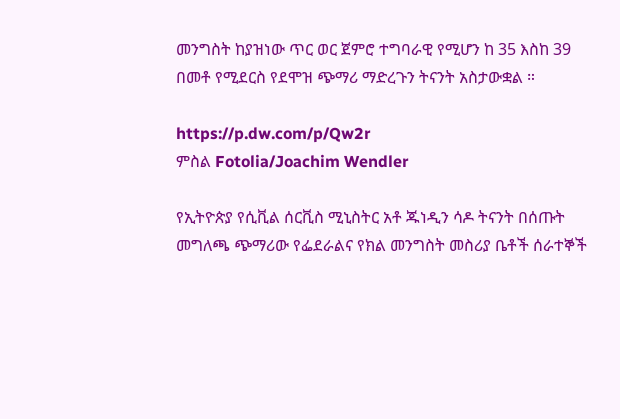መንግስት ከያዝነው ጥር ወር ጀምሮ ተግባራዊ የሚሆን ከ 35 እስከ 39 በመቶ የሚደርስ የደሞዝ ጭማሪ ማድረጉን ትናንት አስታውቋል ።

https://p.dw.com/p/Qw2r
ምስል Fotolia/Joachim Wendler

የኢትዮጵያ የሲቪል ሰርቪስ ሚኒስትር አቶ ጁነዲን ሳዶ ትናንት በሰጡት መግለጫ ጭማሪው የፌደራልና የክል መንግስት መስሪያ ቤቶች ሰራተኞች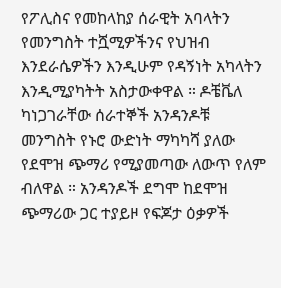የፖሊስና የመከላከያ ሰራዊት አባላትን የመንግስት ተሿሚዎችንና የህዝብ እንደራሴዎችን እንዲሁም የዳኝነት አካላትን እንዲሚያካትት አስታውቀዋል ። ዶቼቬለ ካነጋገራቸው ሰራተኞች አንዳንዶቹ መንግስት የኑሮ ውድነት ማካካሻ ያለው የደሞዝ ጭማሪ የሚያመጣው ለውጥ የለም ብለዋል ። አንዳንዶች ደግሞ ከደሞዝ ጭማሪው ጋር ተያይዞ የፍጆታ ዕቃዎች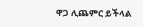ዋጋ ሊጨምር ይችላል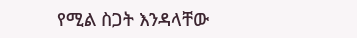የሚል ስጋት እንዳላቸው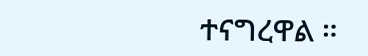ተናግረዋል ።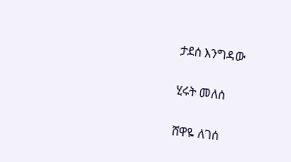ታደሰ እንግዳው

ሂሩት መለሰ

ሸዋዬ ለገሰ